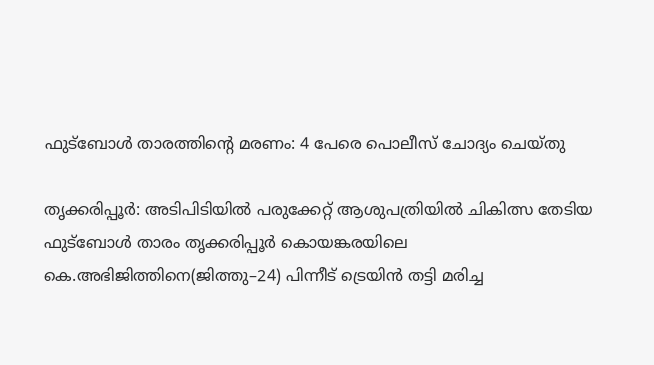ഫുട്ബോൾ താരത്തിന്റെ മരണം: 4 പേരെ പൊലീസ് ചോദ്യം ചെയ്തു

തൃക്കരിപ്പൂർ: അടിപിടിയിൽ പരുക്കേറ്റ് ആശുപത്രിയിൽ ചികിത്സ തേടിയ ഫുട്ബോൾ താരം തൃക്കരിപ്പൂർ കൊയങ്കരയിലെ കെ.അഭിജിത്തിനെ(ജിത്തു–24) പിന്നീട് ട്രെയിൻ തട്ടി മരിച്ച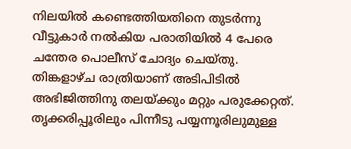നിലയിൽ കണ്ടെത്തിയതിനെ തുടർന്നു വീട്ടുകാർ നൽകിയ പരാതിയിൽ 4 പേരെ ചന്തേര പൊലീസ് ചോദ്യം ചെയ്തു. തിങ്കളാഴ്ച രാത്രിയാണ് അടിപിടിൽ അഭിജിത്തിനു തലയ്ക്കും മറ്റും പരുക്കേറ്റത്. തൃക്കരിപ്പൂരിലും പിന്നീടു പയ്യന്നൂരിലുമുള്ള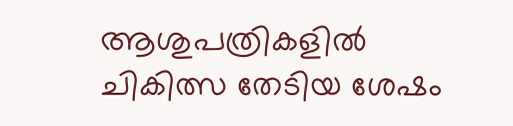ആശുപത്രികളിൽ ചികിത്സ തേടിയ ശേഷം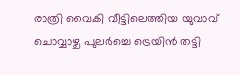രാത്രി വൈകി വീട്ടിലെത്തിയ യുവാവ് ചൊവ്വാഴ്ച പുലർച്ചെ ട്രെയിൻ തട്ടി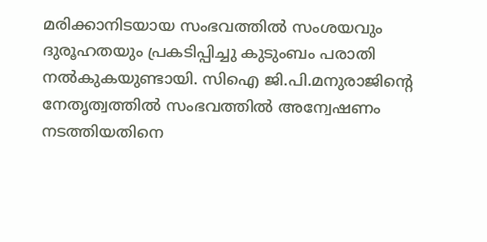മരിക്കാനിടയായ സംഭവത്തിൽ സംശയവും ദുരൂഹതയും പ്രകടിപ്പിച്ചു കുടുംബം പരാതി നൽകുകയുണ്ടായി. സിഐ ജി.പി.മനുരാജിന്റെ നേതൃത്വത്തിൽ സംഭവത്തിൽ അന്വേഷണം നടത്തിയതിനെ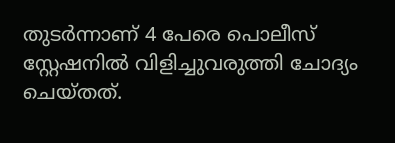തുടർന്നാണ് 4 പേരെ പൊലീസ് സ്റ്റേഷനിൽ വിളിച്ചുവരുത്തി ചോദ്യം ചെയ്തത്.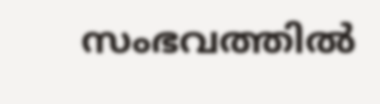സംഭവത്തിൽ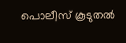പൊലീസ് കൂടുതൽ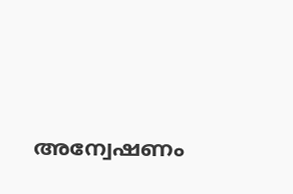അന്വേഷണം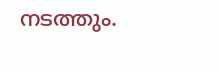നടത്തും.